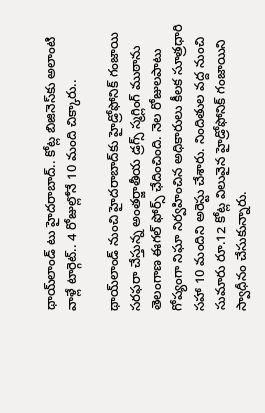థాయ్‌లాండ్‌ టు హైదరాబాద్‌.. కోట్ల బిజినెస్‌కు అలాంటి వాళ్లే టార్గెట్.. 4 రోజుల్లోనే 10 మంది చిక్కారు..

థాయ్‌లాండ్‌ నుంచి హైదరాబాద్‌కు హైడ్రోఫోనిక్‌ గంజాయి సరఫరా చేస్తున్న అంతర్జాతీయ డ్రగ్స్‌ స్మగ్లింగ్‌ ముఠాను తెలంగాణ ఈగల్‌ ఫోర్స్‌ ఛేదించింది. నెల రోజులపాటు గోప్యంగా నిఘా నిర్వహించిన అధికారులు కీలక సూత్రధారి సహా 10 మందిని అరెస్టు చేశారు. నిందితుల వద్ద నుంచి సుమారు రూ.12 కోట్ల విలువైన హైడ్రోఫోనిక్‌ గంజాయిని స్వాధీనం చేసుకున్నారు.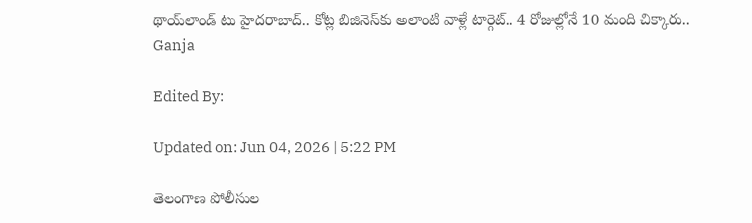థాయ్‌లాండ్‌ టు హైదరాబాద్‌.. కోట్ల బిజినెస్‌కు అలాంటి వాళ్లే టార్గెట్.. 4 రోజుల్లోనే 10 మంది చిక్కారు..
Ganja

Edited By:

Updated on: Jun 04, 2026 | 5:22 PM

తెలంగాణ పోలీసుల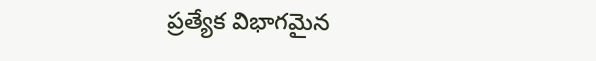ప్రత్యేక విభాగమైన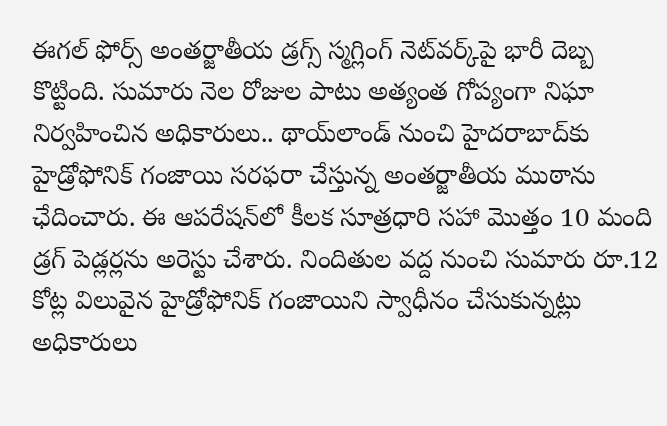ఈగల్‌ ఫోర్స్‌ అంతర్జాతీయ డ్రగ్స్‌ స్మగ్లింగ్‌ నెట్‌వర్క్‌పై భారీ దెబ్బ కొట్టింది. సుమారు నెల రోజుల పాటు అత్యంత గోప్యంగా నిఘా నిర్వహించిన అధికారులు.. థాయ్‌లాండ్‌ నుంచి హైదరాబాద్‌కు హైడ్రోఫోనిక్‌ గంజాయి సరఫరా చేస్తున్న అంతర్జాతీయ ముఠాను ఛేదించారు. ఈ ఆపరేషన్‌లో కీలక సూత్రధారి సహా మొత్తం 10 మంది డ్రగ్‌ పెడ్లర్లను అరెస్టు చేశారు. నిందితుల వద్ద నుంచి సుమారు రూ.12 కోట్ల విలువైన హైడ్రోఫోనిక్‌ గంజాయిని స్వాధీనం చేసుకున్నట్లు అధికారులు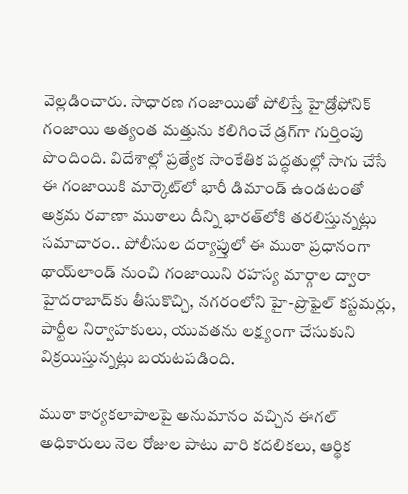వెల్లడించారు. సాధారణ గంజాయితో పోలిస్తే హైడ్రోఫోనిక్‌ గంజాయి అత్యంత మత్తును కలిగించే డ్రగ్‌గా గుర్తింపు పొందింది. విదేశాల్లో ప్రత్యేక సాంకేతిక పద్ధతుల్లో సాగు చేసే ఈ గంజాయికి మార్కెట్‌లో భారీ డిమాండ్‌ ఉండటంతో అక్రమ రవాణా ముఠాలు దీన్ని భారత్‌లోకి తరలిస్తున్నట్లు సమాచారం.. పోలీసుల దర్యాప్తులో ఈ ముఠా ప్రధానంగా థాయ్‌లాండ్‌ నుంచి గంజాయిని రహస్య మార్గాల ద్వారా హైదరాబాద్‌కు తీసుకొచ్చి, నగరంలోని హై-ప్రొఫైల్‌ కస్టమర్లు, పార్టీల నిర్వాహకులు, యువతను లక్ష్యంగా చేసుకుని విక్రయిస్తున్నట్లు బయటపడింది.

ముఠా కార్యకలాపాలపై అనుమానం వచ్చిన ఈగల్‌ అధికారులు నెల రోజుల పాటు వారి కదలికలు, ఆర్థిక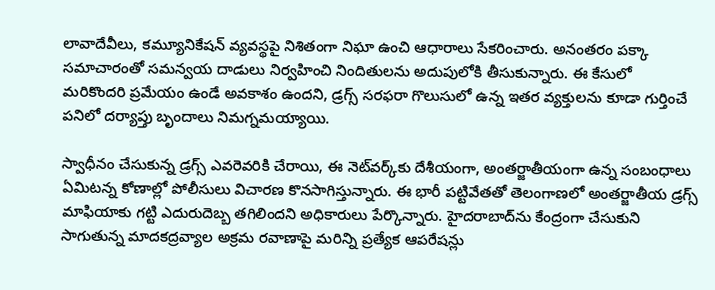లావాదేవీలు, కమ్యూనికేషన్‌ వ్యవస్థపై నిశితంగా నిఘా ఉంచి ఆధారాలు సేకరించారు. అనంతరం పక్కా సమాచారంతో సమన్వయ దాడులు నిర్వహించి నిందితులను అదుపులోకి తీసుకున్నారు. ఈ కేసులో మరికొందరి ప్రమేయం ఉండే అవకాశం ఉందని, డ్రగ్స్‌ సరఫరా గొలుసులో ఉన్న ఇతర వ్యక్తులను కూడా గుర్తించే పనిలో దర్యాప్తు బృందాలు నిమగ్నమయ్యాయి.

స్వాధీనం చేసుకున్న డ్రగ్స్‌ ఎవరెవరికి చేరాయి, ఈ నెట్‌వర్క్‌కు దేశీయంగా, అంతర్జాతీయంగా ఉన్న సంబంధాలు ఏమిటన్న కోణాల్లో పోలీసులు విచారణ కొనసాగిస్తున్నారు. ఈ భారీ పట్టివేతతో తెలంగాణలో అంతర్జాతీయ డ్రగ్స్‌ మాఫియాకు గట్టి ఎదురుదెబ్బ తగిలిందని అధికారులు పేర్కొన్నారు. హైదరాబాద్‌ను కేంద్రంగా చేసుకుని సాగుతున్న మాదకద్రవ్యాల అక్రమ రవాణాపై మరిన్ని ప్రత్యేక ఆపరేషన్లు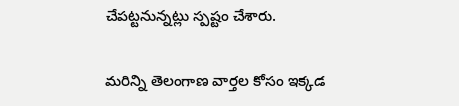చేపట్టనున్నట్లు స్పష్టం చేశారు.

మరిన్ని తెలంగాణ వార్తల కోసం ఇక్కడ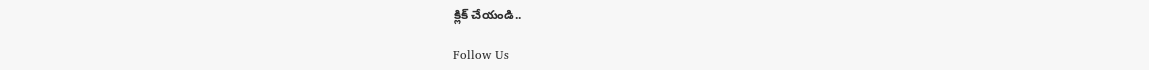క్లిక్ చేయండి..

Follow Us